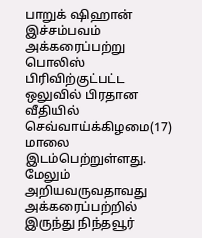பாறுக் ஷிஹான்
இச்சம்பவம் அக்கரைப்பற்று பொலிஸ் பிரிவிற்குட்பட்ட ஒலுவில் பிரதான வீதியில் செவ்வாய்க்கிழமை(17) மாலை இடம்பெற்றுள்ளது.
மேலும் அறியவருவதாவது
அக்கரைப்பற்றில் இருந்து நிந்தவூர்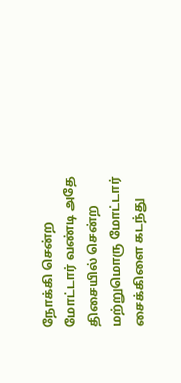நோக்கி சென்ற மோட்டார் வண்டி அதே திசையில் சென்ற மற்றுமொரு மோட்டார் சைக்கிளை கடந்து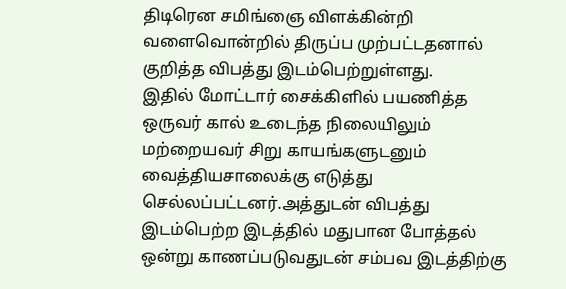திடிரென சமிங்ஞை விளக்கின்றி வளைவொன்றில் திருப்ப முற்பட்டதனால் குறித்த விபத்து இடம்பெற்றுள்ளது.
இதில் மோட்டார் சைக்கிளில் பயணித்த ஒருவர் கால் உடைந்த நிலையிலும் மற்றையவர் சிறு காயங்களுடனும் வைத்தியசாலைக்கு எடுத்து செல்லப்பட்டனர்.அத்துடன் விபத்து இடம்பெற்ற இடத்தில் மதுபான போத்தல் ஒன்று காணப்படுவதுடன் சம்பவ இடத்திற்கு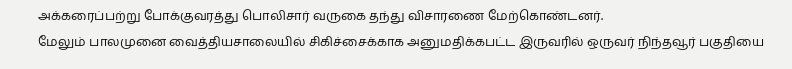அக்கரைப்பற்று போக்குவரத்து பொலிசார் வருகை தந்து விசாரணை மேற்கொண்டனர்.
மேலும் பாலமுனை வைத்தியசாலையில் சிகிச்சைக்காக அனுமதிக்கபட்ட இருவரில் ஒருவர் நிந்தவூர் பகுதியை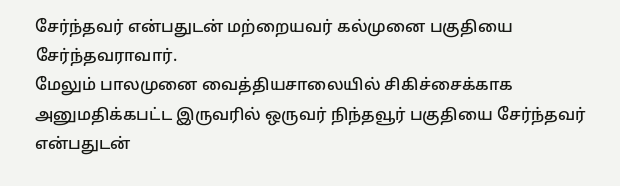சேர்ந்தவர் என்பதுடன் மற்றையவர் கல்முனை பகுதியை சேர்ந்தவராவார்.
மேலும் பாலமுனை வைத்தியசாலையில் சிகிச்சைக்காக அனுமதிக்கபட்ட இருவரில் ஒருவர் நிந்தவூர் பகுதியை சேர்ந்தவர் என்பதுடன்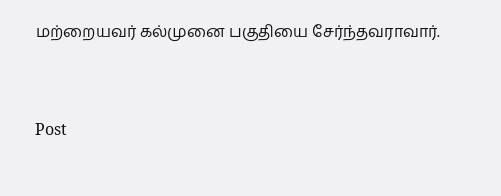மற்றையவர் கல்முனை பகுதியை சேர்ந்தவராவார்.


Post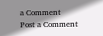a Comment
Post a Comment